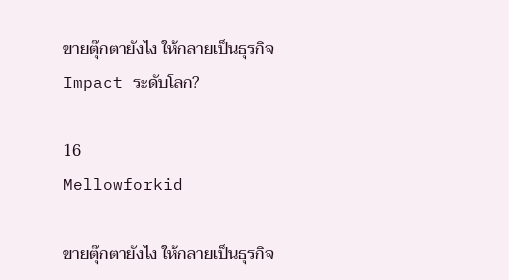ขายตุ๊กตายังไง ให้กลายเป็นธุรกิจ Impact ระดับโลก?

16
Mellowforkid

ขายตุ๊กตายังไง ให้กลายเป็นธุรกิจ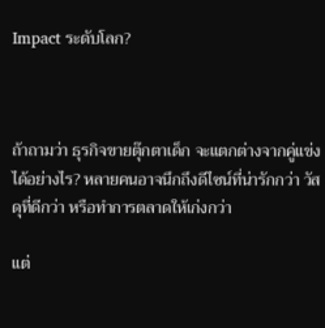Impact ระดับโลก?



ถ้าถามว่า ธุรกิจขายตุ๊กตาเด็ก จะแตกต่างจากคู่แข่งได้อย่างไร? หลายคนอาจนึกถึงดีไซน์ที่น่ารักกว่า วัสดุที่ดีกว่า หรือทำการตลาดให้เก่งกว่า

แต่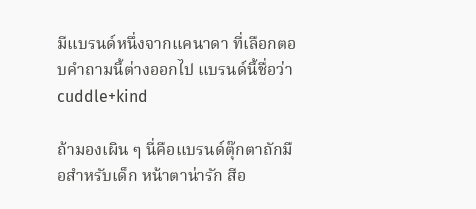มีแบรนด์หนึ่งจากแคนาดา ที่เลือกตอบคำถามนี้ต่างออกไป แบรนด์นี้ชื่อว่า cuddle+kind

ถ้ามองเผิน ๆ นี่คือแบรนด์ตุ๊กตาถักมือสำหรับเด็ก หน้าตาน่ารัก สีอ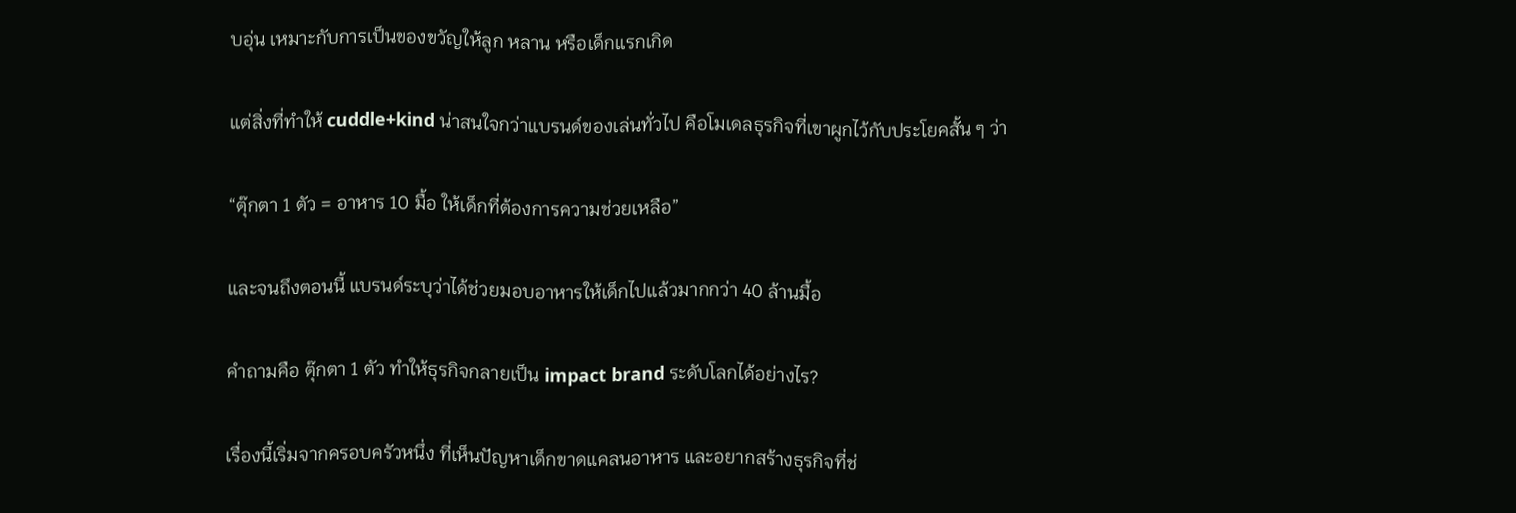บอุ่น เหมาะกับการเป็นของขวัญให้ลูก หลาน หรือเด็กแรกเกิด

แต่สิ่งที่ทำให้ cuddle+kind น่าสนใจกว่าแบรนด์ของเล่นทั่วไป คือโมเดลธุรกิจที่เขาผูกไว้กับประโยคสั้น ๆ ว่า

“ตุ๊กตา 1 ตัว = อาหาร 10 มื้อ ให้เด็กที่ต้องการความช่วยเหลือ”

และจนถึงตอนนี้ แบรนด์ระบุว่าได้ช่วยมอบอาหารให้เด็กไปแล้วมากกว่า 40 ล้านมื้อ

คำถามคือ ตุ๊กตา 1 ตัว ทำให้ธุรกิจกลายเป็น impact brand ระดับโลกได้อย่างไร?

เรื่องนี้เริ่มจากครอบครัวหนึ่ง ที่เห็นปัญหาเด็กขาดแคลนอาหาร และอยากสร้างธุรกิจที่ช่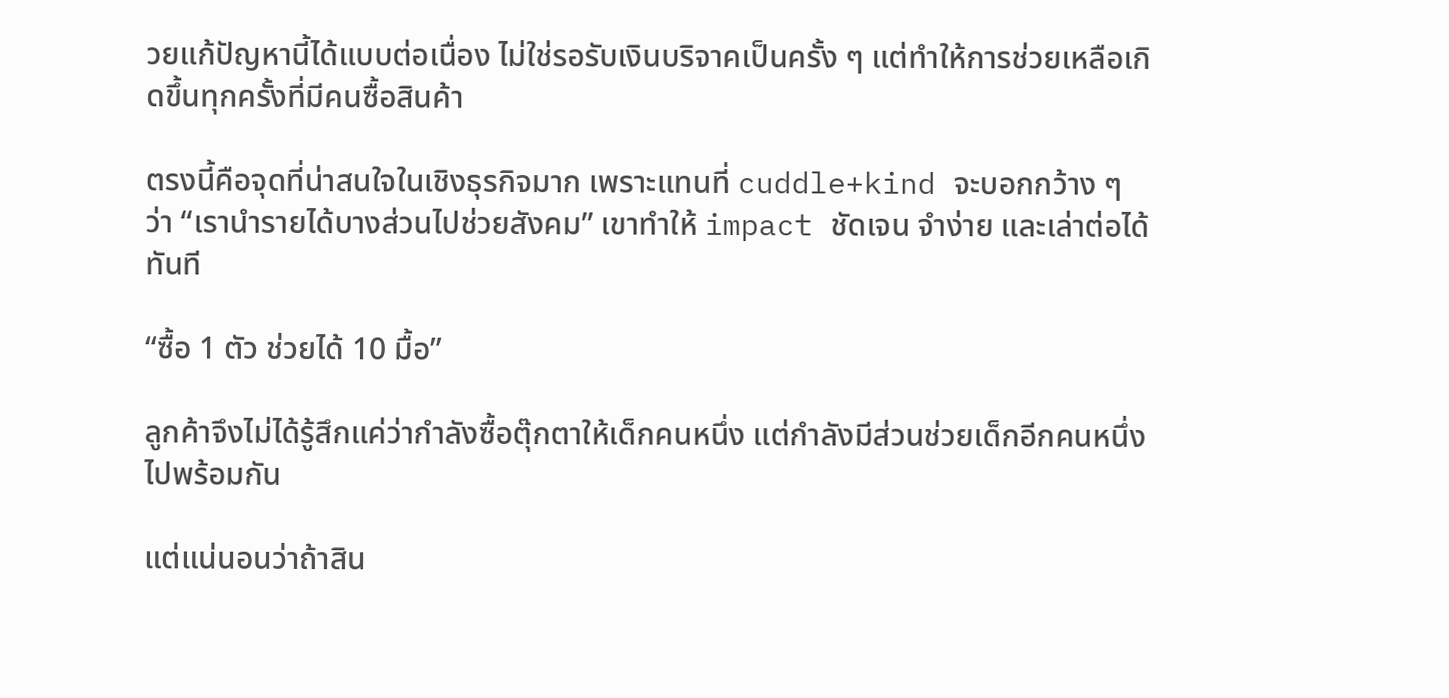วยแก้ปัญหานี้ได้แบบต่อเนื่อง ไม่ใช่รอรับเงินบริจาคเป็นครั้ง ๆ แต่ทำให้การช่วยเหลือเกิดขึ้นทุกครั้งที่มีคนซื้อสินค้า

ตรงนี้คือจุดที่น่าสนใจในเชิงธุรกิจมาก เพราะแทนที่ cuddle+kind จะบอกกว้าง ๆ ว่า “เรานำรายได้บางส่วนไปช่วยสังคม” เขาทำให้ impact ชัดเจน จำง่าย และเล่าต่อได้ทันที

“ซื้อ 1 ตัว ช่วยได้ 10 มื้อ”

ลูกค้าจึงไม่ได้รู้สึกแค่ว่ากำลังซื้อตุ๊กตาให้เด็กคนหนึ่ง แต่กำลังมีส่วนช่วยเด็กอีกคนหนึ่งไปพร้อมกัน

แต่แน่นอนว่าถ้าสิน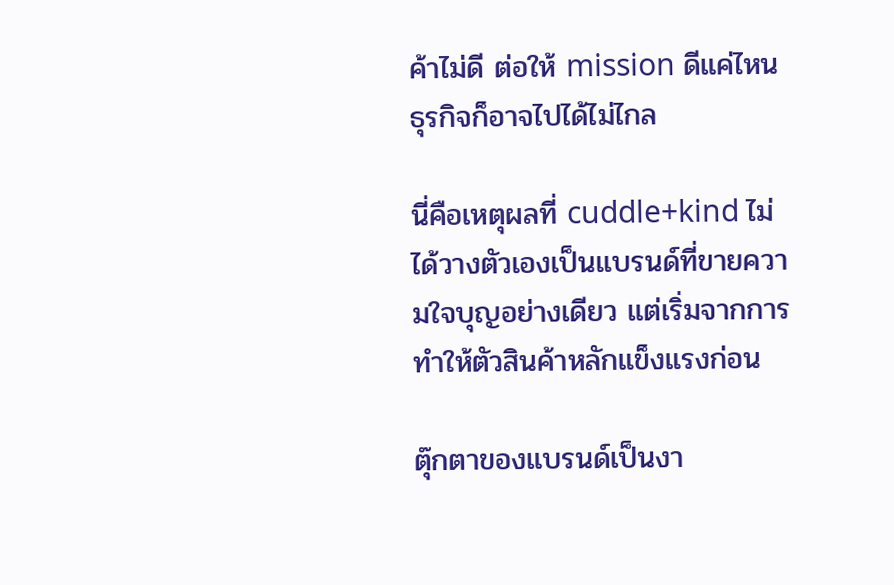ค้าไม่ดี ต่อให้ mission ดีแค่ไหน ธุรกิจก็อาจไปได้ไม่ไกล

นี่คือเหตุผลที่ cuddle+kind ไม่ได้วางตัวเองเป็นแบรนด์ที่ขายความใจบุญอย่างเดียว แต่เริ่มจากการทำให้ตัวสินค้าหลักแข็งแรงก่อน

ตุ๊กตาของแบรนด์เป็นงา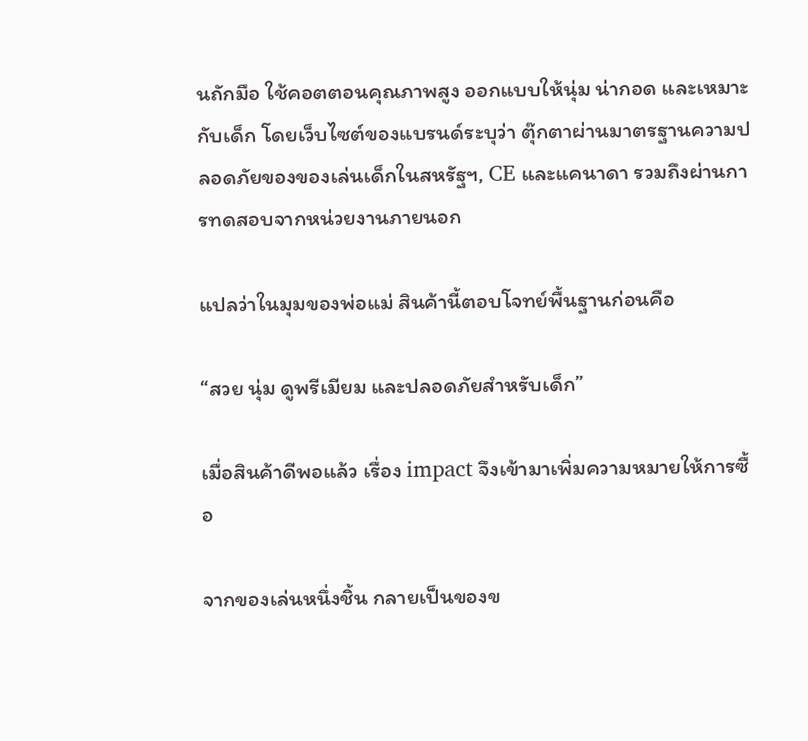นถักมือ ใช้คอตตอนคุณภาพสูง ออกแบบให้นุ่ม น่ากอด และเหมาะกับเด็ก โดยเว็บไซต์ของแบรนด์ระบุว่า ตุ๊กตาผ่านมาตรฐานความปลอดภัยของของเล่นเด็กในสหรัฐฯ, CE และแคนาดา รวมถึงผ่านการทดสอบจากหน่วยงานภายนอก

แปลว่าในมุมของพ่อแม่ สินค้านี้ตอบโจทย์พื้นฐานก่อนคือ

“สวย นุ่ม ดูพรีเมียม และปลอดภัยสำหรับเด็ก”

เมื่อสินค้าดีพอแล้ว เรื่อง impact จึงเข้ามาเพิ่มความหมายให้การซื้อ

จากของเล่นหนึ่งชิ้น กลายเป็นของข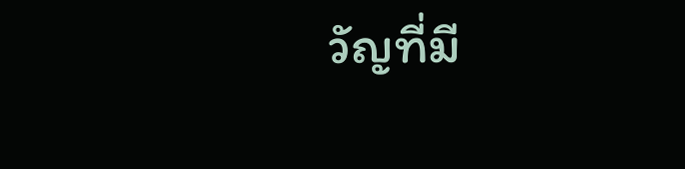วัญที่มี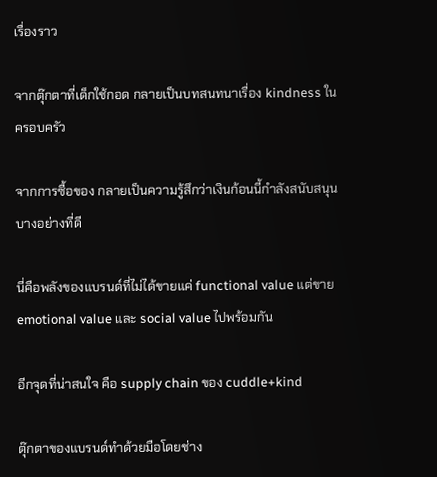เรื่องราว

จากตุ๊กตาที่เด็กใช้กอด กลายเป็นบทสนทนาเรื่อง kindness ในครอบครัว

จากการซื้อของ กลายเป็นความรู้สึกว่าเงินก้อนนี้กำลังสนับสนุนบางอย่างที่ดี

นี่คือพลังของแบรนด์ที่ไม่ได้ขายแค่ functional value แต่ขาย emotional value และ social value ไปพร้อมกัน

อีกจุดที่น่าสนใจ คือ supply chain ของ cuddle+kind

ตุ๊กตาของแบรนด์ทำด้วยมือโดยช่าง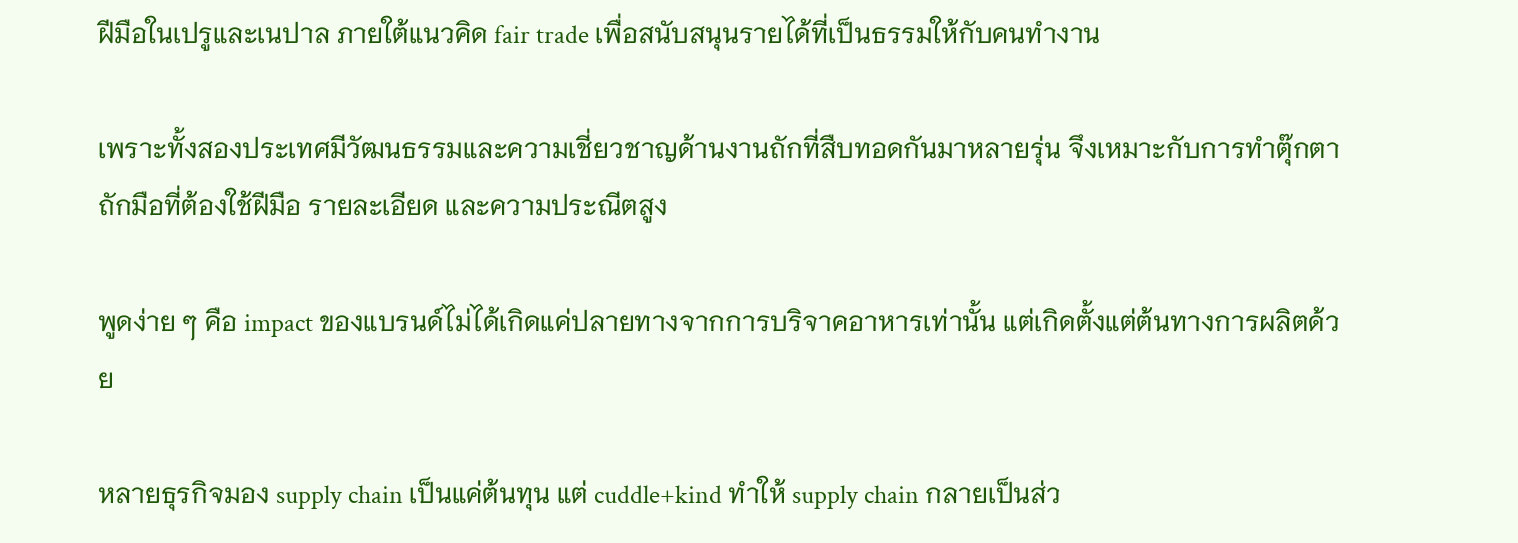ฝีมือในเปรูและเนปาล ภายใต้แนวคิด fair trade เพื่อสนับสนุนรายได้ที่เป็นธรรมให้กับคนทำงาน

เพราะทั้งสองประเทศมีวัฒนธรรมและความเชี่ยวชาญด้านงานถักที่สืบทอดกันมาหลายรุ่น จึงเหมาะกับการทำตุ๊กตาถักมือที่ต้องใช้ฝีมือ รายละเอียด และความประณีตสูง

พูดง่าย ๆ คือ impact ของแบรนด์ไม่ได้เกิดแค่ปลายทางจากการบริจาคอาหารเท่านั้น แต่เกิดตั้งแต่ต้นทางการผลิตด้วย

หลายธุรกิจมอง supply chain เป็นแค่ต้นทุน แต่ cuddle+kind ทำให้ supply chain กลายเป็นส่ว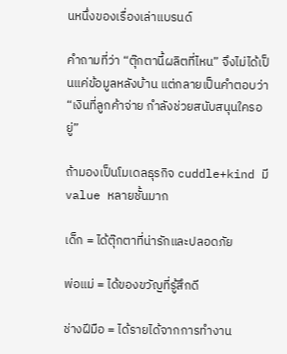นหนึ่งของเรื่องเล่าแบรนด์

คำถามที่ว่า “ตุ๊กตานี้ผลิตที่ไหน” จึงไม่ได้เป็นแค่ข้อมูลหลังบ้าน แต่กลายเป็นคำตอบว่า “เงินที่ลูกค้าจ่าย กำลังช่วยสนับสนุนใครอยู่”

ถ้ามองเป็นโมเดลธุรกิจ cuddle+kind มี value หลายชั้นมาก

เด็ก = ได้ตุ๊กตาที่น่ารักและปลอดภัย

พ่อแม่ = ได้ของขวัญที่รู้สึกดี

ช่างฝีมือ = ได้รายได้จากการทำงาน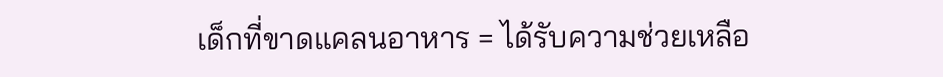เด็กที่ขาดแคลนอาหาร = ได้รับความช่วยเหลือ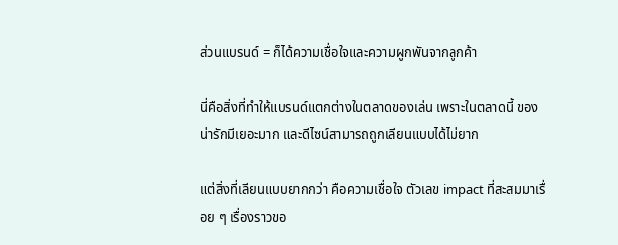ส่วนแบรนด์ = ก็ได้ความเชื่อใจและความผูกพันจากลูกค้า

นี่คือสิ่งที่ทำให้แบรนด์แตกต่างในตลาดของเล่น เพราะในตลาดนี้ ของน่ารักมีเยอะมาก และดีไซน์สามารถถูกเลียนแบบได้ไม่ยาก

แต่สิ่งที่เลียนแบบยากกว่า คือความเชื่อใจ ตัวเลข impact ที่สะสมมาเรื่อย ๆ เรื่องราวขอ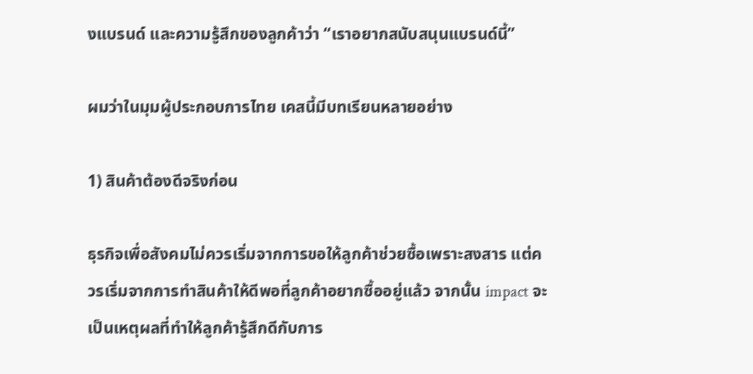งแบรนด์ และความรู้สึกของลูกค้าว่า “เราอยากสนับสนุนแบรนด์นี้”

ผมว่าในมุมผู้ประกอบการไทย เคสนี้มีบทเรียนหลายอย่าง

1) สินค้าต้องดีจริงก่อน

ธุรกิจเพื่อสังคมไม่ควรเริ่มจากการขอให้ลูกค้าช่วยซื้อเพราะสงสาร แต่ควรเริ่มจากการทำสินค้าให้ดีพอที่ลูกค้าอยากซื้ออยู่แล้ว จากนั้น impact จะเป็นเหตุผลที่ทำให้ลูกค้ารู้สึกดีกับการ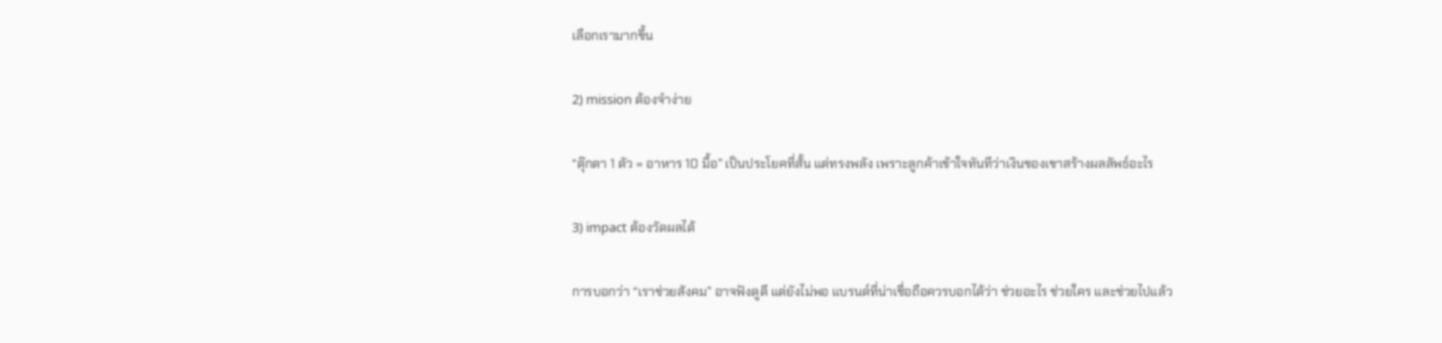เลือกเรามากขึ้น

2) mission ต้องจำง่าย

“ตุ๊กตา 1 ตัว = อาหาร 10 มื้อ” เป็นประโยคที่สั้น แต่ทรงพลัง เพราะลูกค้าเข้าใจทันทีว่าเงินของเขาสร้างผลลัพธ์อะไร

3) impact ต้องวัดผลได้

การบอกว่า “เราช่วยสังคม” อาจฟังดูดี แต่ยังไม่พอ แบรนด์ที่น่าเชื่อถือควรบอกได้ว่า ช่วยอะไร ช่วยใคร และช่วยไปแล้ว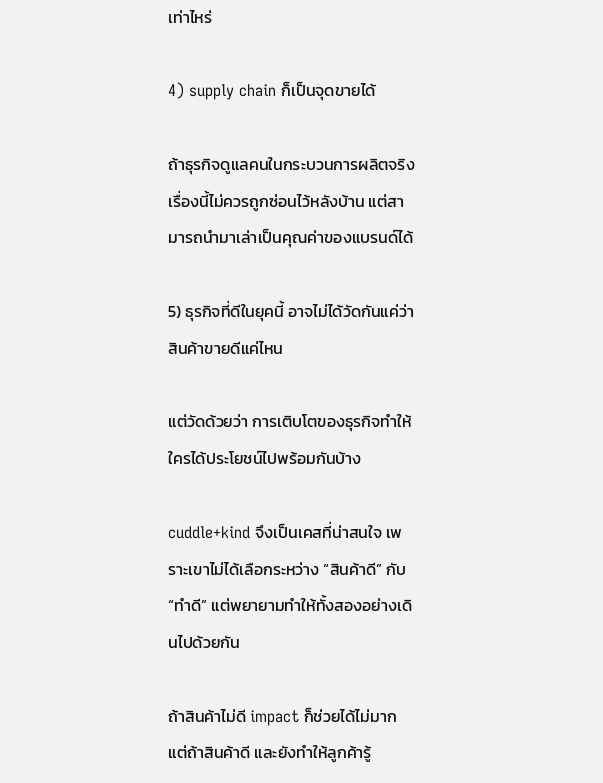เท่าไหร่

4) supply chain ก็เป็นจุดขายได้

ถ้าธุรกิจดูแลคนในกระบวนการผลิตจริง เรื่องนี้ไม่ควรถูกซ่อนไว้หลังบ้าน แต่สามารถนำมาเล่าเป็นคุณค่าของแบรนด์ได้

5) ธุรกิจที่ดีในยุคนี้ อาจไม่ได้วัดกันแค่ว่าสินค้าขายดีแค่ไหน

แต่วัดด้วยว่า การเติบโตของธุรกิจทำให้ใครได้ประโยชน์ไปพร้อมกันบ้าง

cuddle+kind จึงเป็นเคสที่น่าสนใจ เพราะเขาไม่ได้เลือกระหว่าง “สินค้าดี” กับ “ทำดี” แต่พยายามทำให้ทั้งสองอย่างเดินไปด้วยกัน

ถ้าสินค้าไม่ดี impact ก็ช่วยได้ไม่มาก แต่ถ้าสินค้าดี และยังทำให้ลูกค้ารู้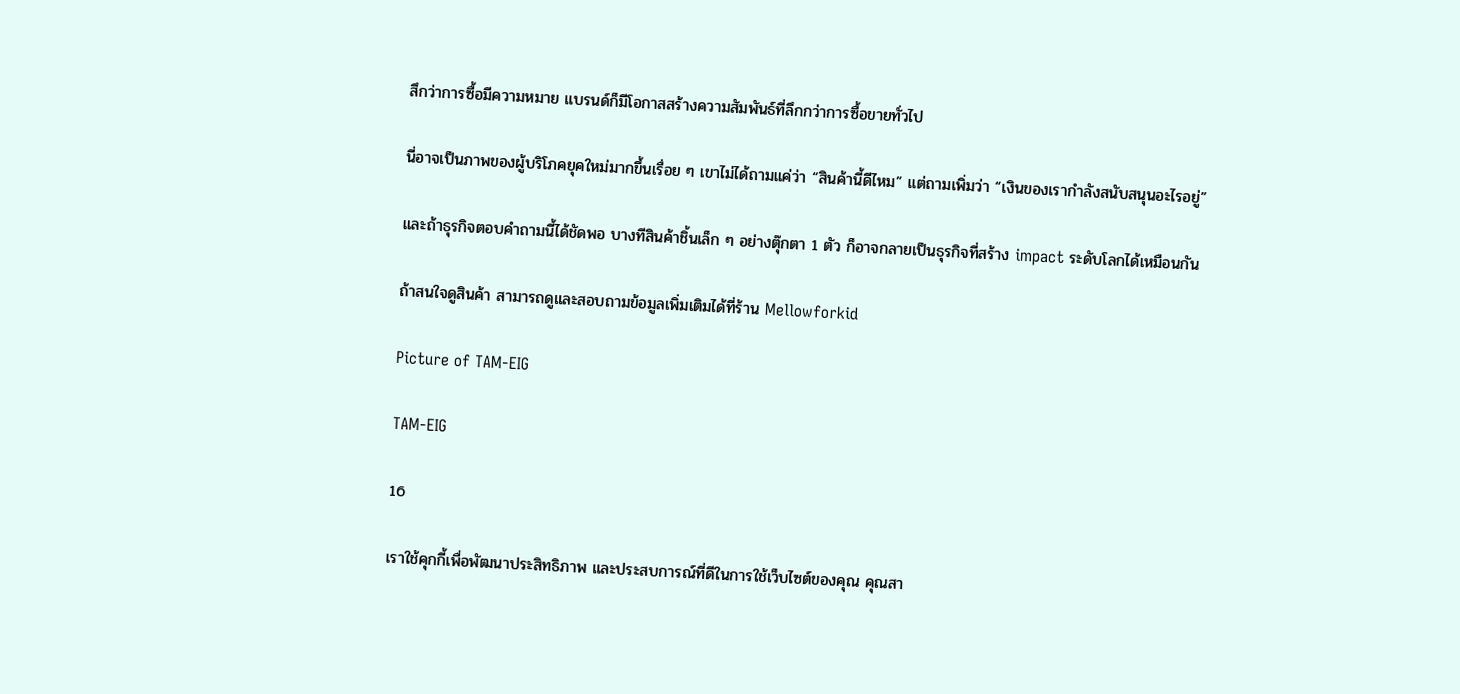สึกว่าการซื้อมีความหมาย แบรนด์ก็มีโอกาสสร้างความสัมพันธ์ที่ลึกกว่าการซื้อขายทั่วไป

นี่อาจเป็นภาพของผู้บริโภคยุคใหม่มากขึ้นเรื่อย ๆ เขาไม่ได้ถามแค่ว่า “สินค้านี้ดีไหม” แต่ถามเพิ่มว่า “เงินของเรากำลังสนับสนุนอะไรอยู่”

และถ้าธุรกิจตอบคำถามนี้ได้ชัดพอ บางทีสินค้าชิ้นเล็ก ๆ อย่างตุ๊กตา 1 ตัว ก็อาจกลายเป็นธุรกิจที่สร้าง impact ระดับโลกได้เหมือนกัน

ถ้าสนใจดูสินค้า สามารถดูและสอบถามข้อมูลเพิ่มเติมได้ที่ร้าน Mellowforkid

Picture of TAM-EIG

TAM-EIG

16

เราใช้คุกกี้เพื่อพัฒนาประสิทธิภาพ และประสบการณ์ที่ดีในการใช้เว็บไซต์ของคุณ คุณสา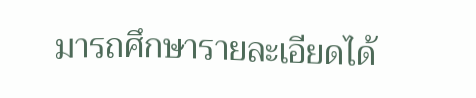มารถศึกษารายละเอียดได้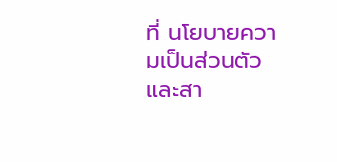ที่ นโยบายความเป็นส่วนตัว และสา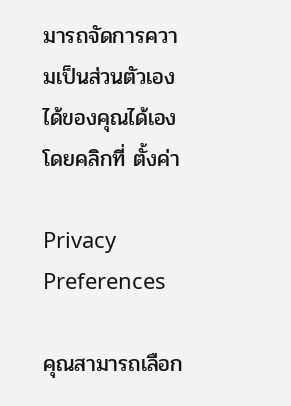มารถจัดการความเป็นส่วนตัวเองได้ของคุณได้เองโดยคลิกที่ ตั้งค่า

Privacy Preferences

คุณสามารถเลือก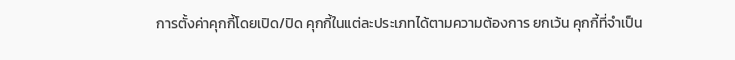การตั้งค่าคุกกี้โดยเปิด/ปิด คุกกี้ในแต่ละประเภทได้ตามความต้องการ ยกเว้น คุกกี้ที่จำเป็น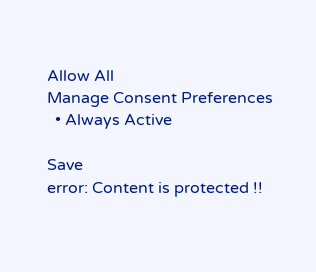Allow All
Manage Consent Preferences
  • Always Active

Save
error: Content is protected !!